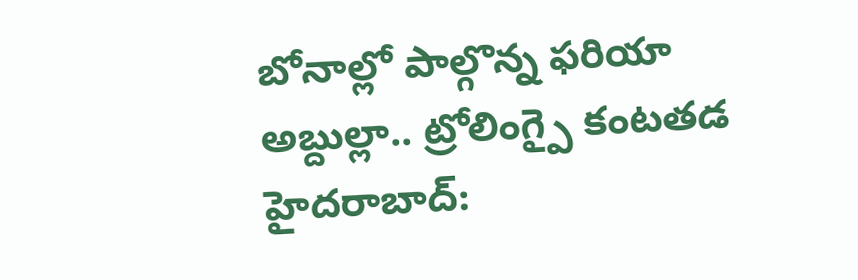బోనాల్లో పాల్గొన్న ఫరియా అబ్దుల్లా.. ట్రోలింగ్పై కంటతడ
హైదరాబాద్: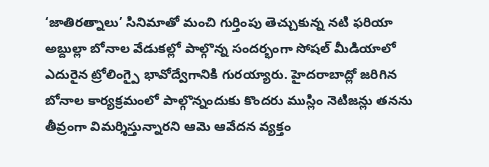‘జాతిరత్నాలు’ సినిమాతో మంచి గుర్తింపు తెచ్చుకున్న నటి ఫరియా అబ్దుల్లా బోనాల వేడుకల్లో పాల్గొన్న సందర్భంగా సోషల్ మీడియాలో ఎదురైన ట్రోలింగ్పై భావోద్వేగానికి గురయ్యారు. హైదరాబాద్లో జరిగిన బోనాల కార్యక్రమంలో పాల్గొన్నందుకు కొందరు ముస్లిం నెటిజన్లు తనను తీవ్రంగా విమర్శిస్తున్నారని ఆమె ఆవేదన వ్యక్తం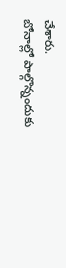చేశారు.
బోనాల్లో పాల్గొన్నందుకు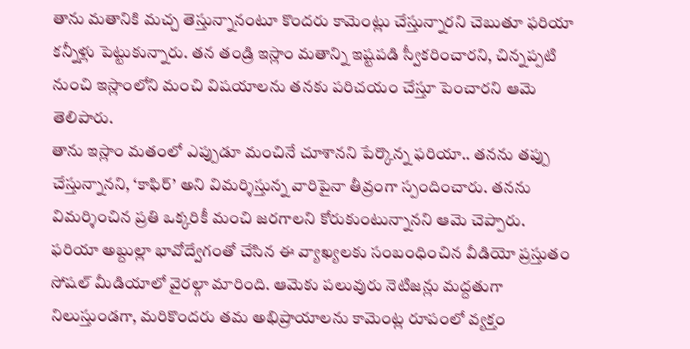తాను మతానికి మచ్చ తెస్తున్నానంటూ కొందరు కామెంట్లు చేస్తున్నారని చెబుతూ ఫరియా కన్నీళ్లు పెట్టుకున్నారు. తన తండ్రి ఇస్లాం మతాన్ని ఇష్టపడి స్వీకరించారని, చిన్నప్పటి నుంచి ఇస్లాంలోని మంచి విషయాలను తనకు పరిచయం చేస్తూ పెంచారని ఆమె తెలిపారు.
తాను ఇస్లాం మతంలో ఎప్పుడూ మంచినే చూశానని పేర్కొన్న ఫరియా.. తనను తప్పు చేస్తున్నానని, ‘కాఫిర్’ అని విమర్శిస్తున్న వారిపైనా తీవ్రంగా స్పందించారు. తనను విమర్శించిన ప్రతి ఒక్కరికీ మంచి జరగాలని కోరుకుంటున్నానని ఆమె చెప్పారు.
ఫరియా అబ్దుల్లా భావోద్వేగంతో చేసిన ఈ వ్యాఖ్యలకు సంబంధించిన వీడియో ప్రస్తుతం సోషల్ మీడియాలో వైరల్గా మారింది. ఆమెకు పలువురు నెటిజన్లు మద్దతుగా నిలుస్తుండగా, మరికొందరు తమ అభిప్రాయాలను కామెంట్ల రూపంలో వ్యక్తం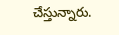చేస్తున్నారు.